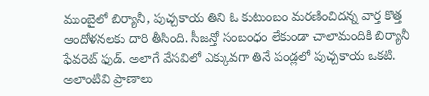ముంబైలో బిర్యానీ, పుచ్చకాయ తిని ఓ కుటుంబం మరణించిదన్న వార్త కొత్త ఆందోళనలకు దారి తీసింది. సీజన్తో సంబంధం లేకుండా చాలామందికి బిర్యానీ ఫేవరెట్ ఫుడ్. అలాగే వేసవిలో ఎక్కువగా తినే పండ్లలో పుచ్చకాయ ఒకటి. అలాంటివి ప్రాణాలు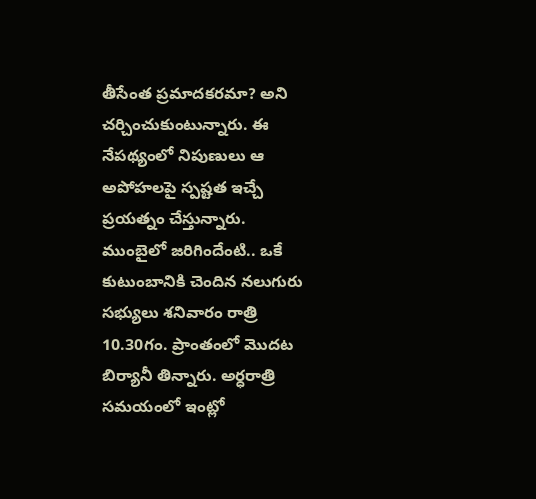తీసేంత ప్రమాదకరమా? అని చర్చించుకుంటున్నారు. ఈ నేపథ్యంలో నిపుణులు ఆ అపోహలపై స్పష్టత ఇచ్చే ప్రయత్నం చేస్తున్నారు.
ముంబైలో జరిగిందేంటి.. ఒకే కుటుంబానికి చెందిన నలుగురు సభ్యులు శనివారం రాత్రి 10.30గం. ప్రాంతంలో మొదట బిర్యానీ తిన్నారు. అర్ధరాత్రి సమయంలో ఇంట్లో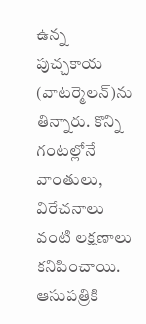ఉన్న పుచ్చకాయ (వాటర్మెలన్)ను తిన్నారు. కొన్ని గంటల్లోనే వాంతులు, విరేచనాలు వంటి లక్షణాలు కనిపించాయి. ఆసుపత్రికి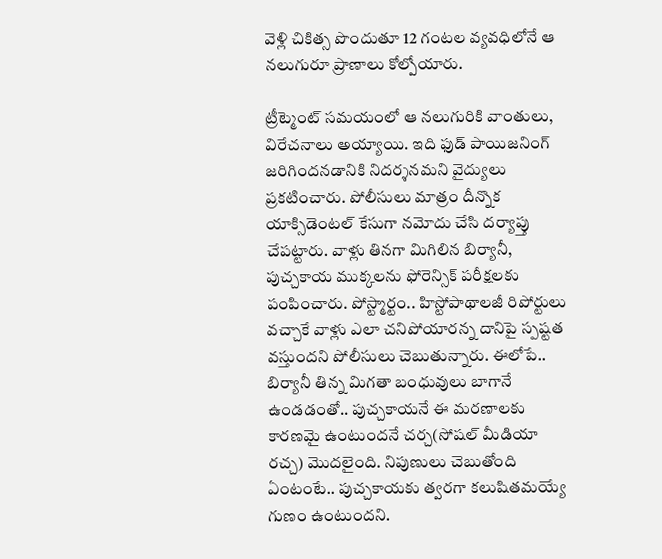వెళ్లి చికిత్స పొందుతూ 12 గంటల వ్యవధిలోనే ఆ నలుగురూ ప్రాణాలు కోల్పోయారు.

ట్రీట్మెంట్ సమయంలో ఆ నలుగురికి వాంతులు, విరేచనాలు అయ్యాయి. ఇది ఫుడ్ పాయిజనింగ్ జరిగిందనడానికి నిదర్శనమని వైద్యులు ప్రకటించారు. పోలీసులు మాత్రం దీన్నొక యాక్సిడెంటల్ కేసుగా నమోదు చేసి దర్యాప్తు చేపట్టారు. వాళ్లు తినగా మిగిలిన బిర్యానీ, పుచ్చకాయ ముక్కలను ఫోరెన్సిక్ పరీక్షలకు పంపించారు. పోస్ట్మార్టం.. హిస్టోపాథాలజీ రిపోర్టులు వచ్చాకే వాళ్లు ఎలా చనిపోయారన్న దానిపై స్పష్టత వస్తుందని పోలీసులు చెబుతున్నారు. ఈలోపే..
బిర్యానీ తిన్న మిగతా బంధువులు బాగానే ఉండడంతో.. పుచ్చకాయనే ఈ మరణాలకు కారణమై ఉంటుందనే చర్చ(సోషల్ మీడియా రచ్చ) మొదలైంది. నిపుణులు చెబుతోంది ఏంటంటే.. పుచ్చకాయకు త్వరగా కలుషితమయ్యే గుణం ఉంటుందని.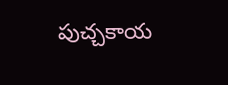పుచ్చకాయ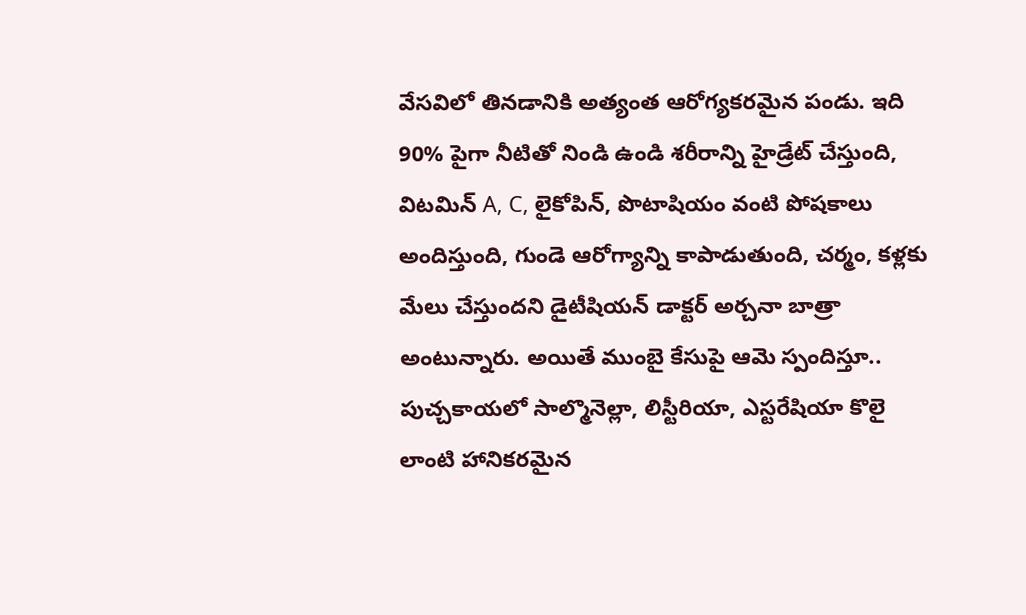వేసవిలో తినడానికి అత్యంత ఆరోగ్యకరమైన పండు. ఇది 90% పైగా నీటితో నిండి ఉండి శరీరాన్ని హైడ్రేట్ చేస్తుంది, విటమిన్ A, C, లైకోపిన్, పొటాషియం వంటి పోషకాలు అందిస్తుంది, గుండె ఆరోగ్యాన్ని కాపాడుతుంది, చర్మం, కళ్లకు మేలు చేస్తుందని డైటీషియన్ డాక్టర్ అర్చనా బాత్రా అంటున్నారు. అయితే ముంబై కేసుపై ఆమె స్పందిస్తూ.. పుచ్చకాయలో సాల్మొనెల్లా, లిస్టీరియా, ఎస్టరేషియా కొలై లాంటి హానికరమైన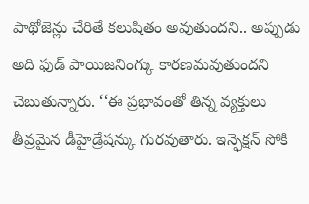పాథోజెన్లు చేరితే కలుషితం అవుతుందని.. అప్పుడు అది ఫుడ్ పాయిజనింగ్కు కారణమవుతుందని చెబుతున్నారు. ‘‘ఈ ప్రభావంతో తిన్న వ్యక్తులు తీవ్రమైన డీహైడ్రేషన్కు గురవుతారు. ఇన్ఫెక్షన్ సోకి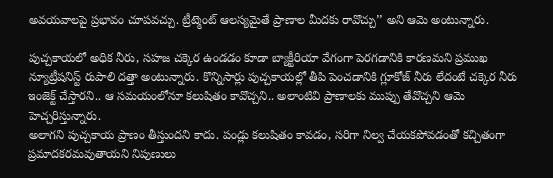అవయవాలపై ప్రభావం చూపవచ్చు. ట్రీట్మెంట్ ఆలస్యమైతే ప్రాణాల మీదకు రావొచ్చు’’ అని ఆమె అంటున్నారు.

పుచ్చకాయలో అధిక నీరు, సహజ చక్కెర ఉండడం కూడా బ్యాక్టీరియా వేగంగా పెరగడానికి కారణమని ప్రముఖ న్యూట్రీషనిస్ట్ రుపాలి దత్తా అంటున్నారు. కొన్నిసార్లు పుచ్చకాయల్లో తీపి పెంచడానికి గ్లూకోజ్ నీరు లేదంటే చక్కెర నీరు ఇంజెక్ట్ చేస్తారని.. ఆ సమయంలోనూ కలుషితం కావొచ్చని.. అలాంటివి ప్రాణాలకు ముప్పు తేవొచ్చని ఆమె హెచ్చరిస్తున్నారు.
అలాగని పుచ్చకాయ ప్రాణం తీస్తుందని కాదు. పండ్లు కలుషితం కావడం, సరిగా నిల్వ చేయకపోవడంతో కచ్చితంగా ప్రమాదకరమవుతాయని నిపుణులు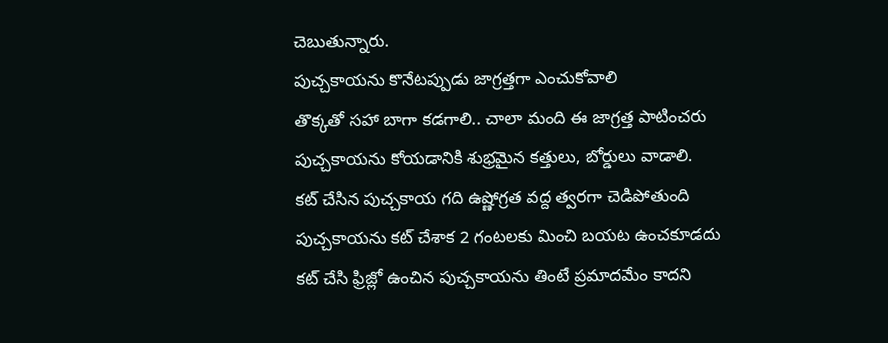చెబుతున్నారు.
పుచ్చకాయను కొనేటప్పుడు జాగ్రత్తగా ఎంచుకోవాలి
తొక్కతో సహా బాగా కడగాలి.. చాలా మంది ఈ జాగ్రత్త పాటించరు
పుచ్చకాయను కోయడానికి శుభ్రమైన కత్తులు, బోర్డులు వాడాలి.
కట్ చేసిన పుచ్చకాయ గది ఉష్ణోగ్రత వద్ద త్వరగా చెడిపోతుంది
పుచ్చకాయను కట్ చేశాక 2 గంటలకు మించి బయట ఉంచకూడదు
కట్ చేసి ఫ్రిజ్లో ఉంచిన పుచ్చకాయను తింటే ప్రమాదమేం కాదని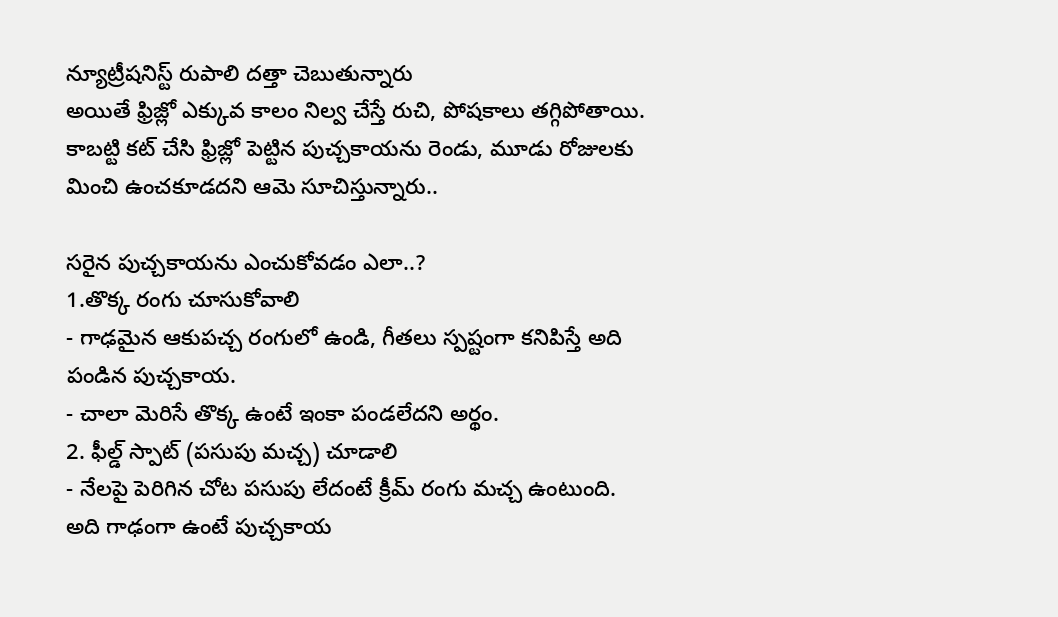న్యూట్రీషనిస్ట్ రుపాలి దత్తా చెబుతున్నారు
అయితే ఫ్రిజ్లో ఎక్కువ కాలం నిల్వ చేస్తే రుచి, పోషకాలు తగ్గిపోతాయి. కాబట్టి కట్ చేసి ఫ్రిజ్లో పెట్టిన పుచ్చకాయను రెండు, మూడు రోజులకు మించి ఉంచకూడదని ఆమె సూచిస్తున్నారు..

సరైన పుచ్చకాయను ఎంచుకోవడం ఎలా..?
1.తొక్క రంగు చూసుకోవాలి
- గాఢమైన ఆకుపచ్చ రంగులో ఉండి, గీతలు స్పష్టంగా కనిపిస్తే అది పండిన పుచ్చకాయ.
- చాలా మెరిసే తొక్క ఉంటే ఇంకా పండలేదని అర్థం.
2. ఫీల్డ్ స్పాట్ (పసుపు మచ్చ) చూడాలి
- నేలపై పెరిగిన చోట పసుపు లేదంటే క్రీమ్ రంగు మచ్చ ఉంటుంది. అది గాఢంగా ఉంటే పుచ్చకాయ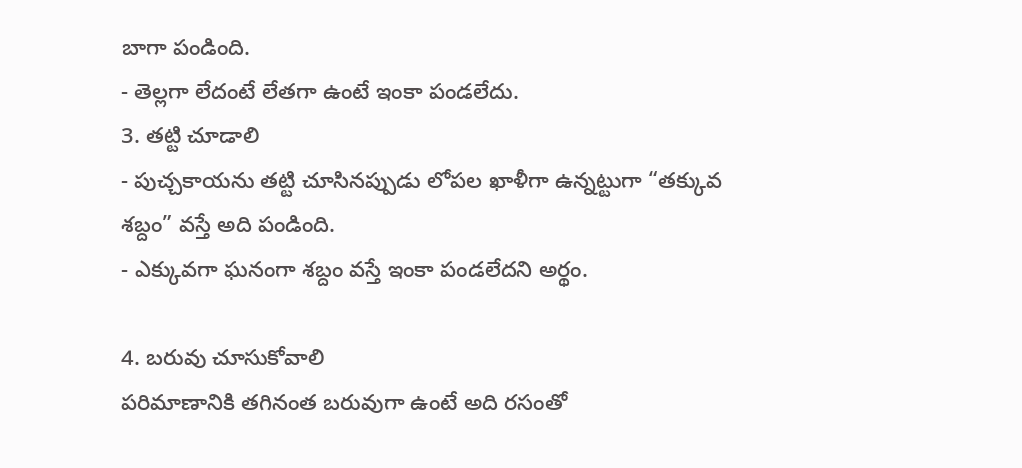బాగా పండింది.
- తెల్లగా లేదంటే లేతగా ఉంటే ఇంకా పండలేదు.
3. తట్టి చూడాలి
- పుచ్చకాయను తట్టి చూసినప్పుడు లోపల ఖాళీగా ఉన్నట్టుగా “తక్కువ శబ్దం” వస్తే అది పండింది.
- ఎక్కువగా ఘనంగా శబ్దం వస్తే ఇంకా పండలేదని అర్థం.

4. బరువు చూసుకోవాలి
పరిమాణానికి తగినంత బరువుగా ఉంటే అది రసంతో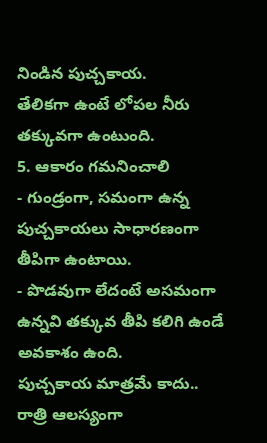నిండిన పుచ్చకాయ.
తేలికగా ఉంటే లోపల నీరు తక్కువగా ఉంటుంది.
5. ఆకారం గమనించాలి
- గుండ్రంగా, సమంగా ఉన్న పుచ్చకాయలు సాధారణంగా తీపిగా ఉంటాయి.
- పొడవుగా లేదంటే అసమంగా ఉన్నవి తక్కువ తీపి కలిగి ఉండే అవకాశం ఉంది.
పుచ్చకాయ మాత్రమే కాదు.. రాత్రి ఆలస్యంగా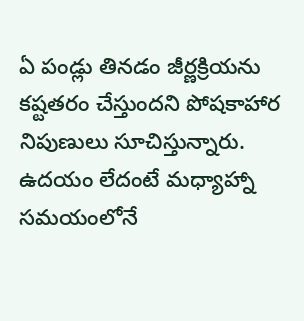ఏ పండ్లు తినడం జీర్ణక్రియను కష్టతరం చేస్తుందని పోషకాహార నిపుణులు సూచిస్తున్నారు. ఉదయం లేదంటే మధ్యాహ్నా సమయంలోనే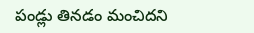పండ్లు తినడం మంచిదని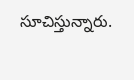సూచిస్తున్నారు.